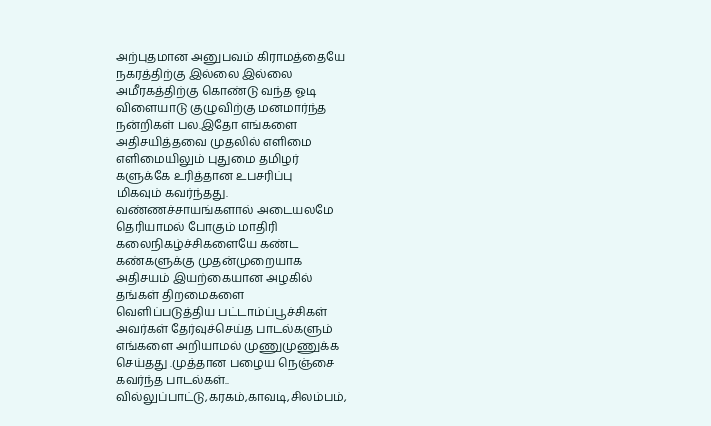அற்புதமான அனுபவம் கிராமத்தையே
நகரத்திற்கு இல்லை இல்லை
அமீரகத்திற்கு கொண்டு வந்த ஓடி
விளையாடு குழுவிற்கு மனமார்ந்த
நன்றிகள் பல.இதோ எங்களை
அதிசயித்தவை முதலில் எளிமை
எளிமையிலும் புதுமை தமிழர்
களுக்கே உரித்தான உபசரிப்பு
மிகவும் கவர்ந்தது.
வண்ணச்சாயங்களால் அடையலமே
தெரியாமல் போகும் மாதிரி
கலைநிகழ்ச்சிகளையே கண்ட
கண்களுக்கு முதன்முறையாக
அதிசயம் இயற்கையான அழகில்
தங்கள் திறமைகளை
வெளிப்படுத்திய பட்டாம்ப்பூச்சிகள்
அவர்கள் தேர்வுச்செய்த பாடல்களும்
எங்களை அறியாமல் முணுமுணுக்க
செய்தது .முத்தான பழைய நெஞ்சை
கவர்ந்த பாடல்கள்..
வில்லுப்பாட்டு,கரகம்,காவடி,சிலம்பம்,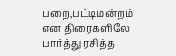பறை,பட்டிமன்றம் என திரைகளிலே
பார்த்து ரசித்த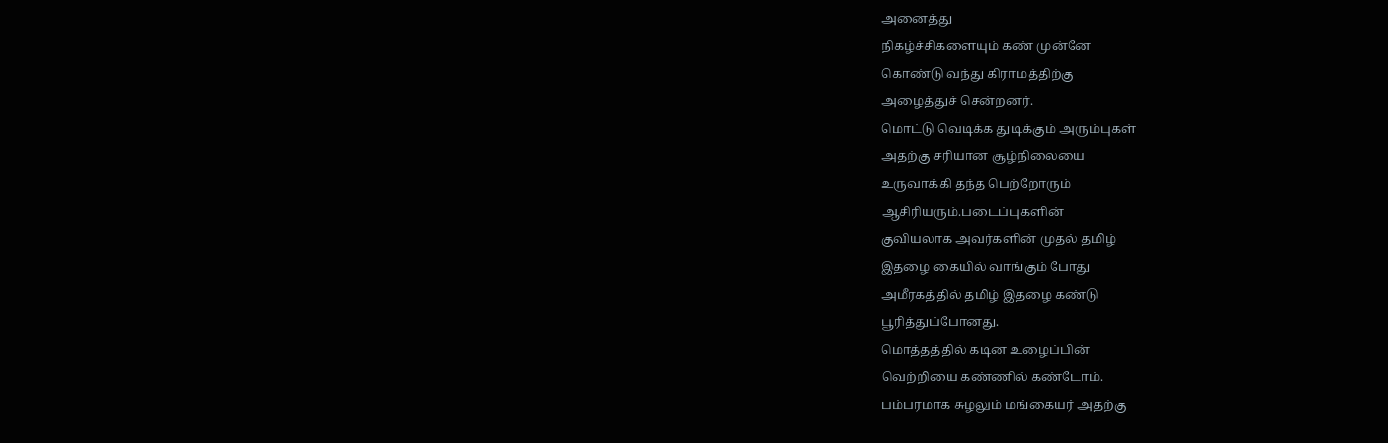அனைத்து
நிகழ்ச்சிகளையும் கண் முன்னே
கொண்டு வந்து கிராமத்திற்கு
அழைத்துச் சென்றனர்.
மொட்டு வெடிக்க துடிக்கும் அரும்புகள்
அதற்கு சரியான சூழ்நிலையை
உருவாக்கி தந்த பெற்றோரும்
ஆசிரியரும்.படைப்புகளின்
குவியலாக அவர்களின் முதல் தமிழ்
இதழை கையில் வாங்கும் போது
அமீரகத்தில் தமிழ் இதழை கண்டு
பூரித்துப்போனது.
மொத்தத்தில் கடின உழைப்பின்
வெற்றியை கண்ணில் கண்டோம்.
பம்பரமாக சுழலும் மங்கையர் அதற்கு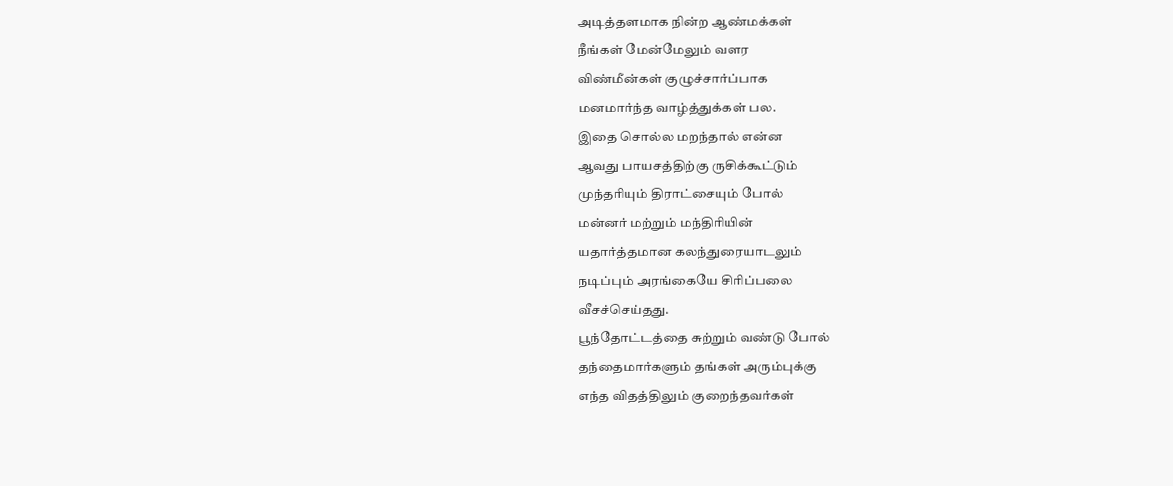அடித்தளமாக நின்ற ஆண்மக்கள்
நீங்கள் மேன்மேலும் வளர
விண்மீன்கள் குழுச்சார்ப்பாக
மனமார்ந்த வாழ்த்துக்கள் பல.
இதை சொல்ல மறந்தால் என்ன
ஆவது பாயசத்திற்கு ருசிக்கூட்டும்
முந்தரியும் திராட்சையும் போல்
மன்னர் மற்றும் மந்திரியின்
யதார்த்தமான கலந்துரையாடலும்
நடிப்பும் அரங்கையே சிரிப்பலை
வீசச்செய்தது.
பூந்தோட்டத்தை சுற்றும் வண்டு போல்
தந்தைமார்களும் தங்கள் அரும்புக்கு
எந்த விதத்திலும் குறைந்தவர்கள்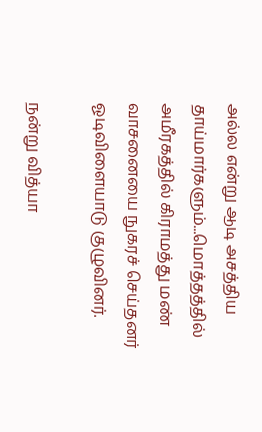அல்ல என்று ஆடி அசத்திய
தாய்மார்களும்...மொத்தத்தில்
அமீரகத்தில் கிராமத்து மண்
வாசனையை நுகரச் செய்தனர்
ஓடிவிளையாடு குழுவினர்.

நன்று வித்யா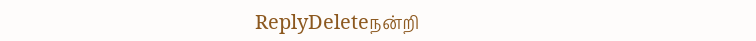ReplyDeleteநன்றி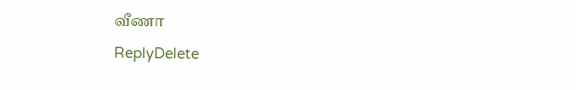வீணா
ReplyDelete